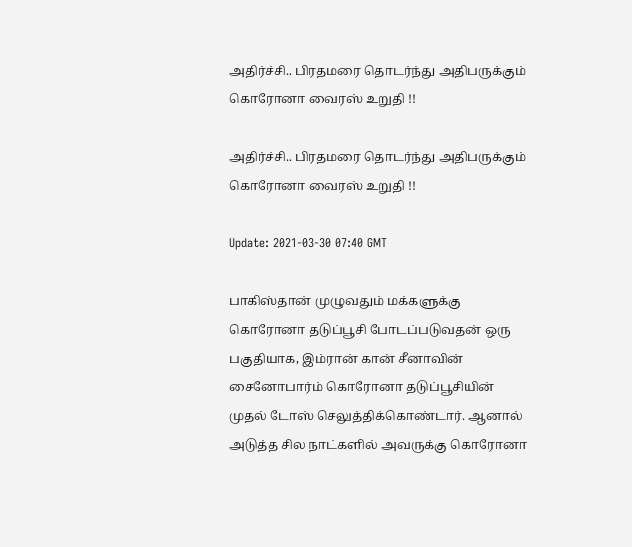அதிர்ச்சி.. பிரதமரை தொடர்ந்து அதிபருக்கும் கொரோனா வைரஸ் உறுதி !!

அதிர்ச்சி.. பிரதமரை தொடர்ந்து அதிபருக்கும் கொரோனா வைரஸ் உறுதி !!

Update: 2021-03-30 07:40 GMT

பாகிஸ்தான் முழுவதும் மக்களுக்கு கொரோனா தடுப்பூசி போடப்படுவதன் ஒரு பகுதியாக, இம்ரான் கான் சீனாவின் சைனோபார்ம் கொரோனா தடுப்பூசியின் முதல் டோஸ் செலுத்திக்கொண்டார். ஆனால் அடுத்த சில நாட்களில் அவருக்கு கொரோனா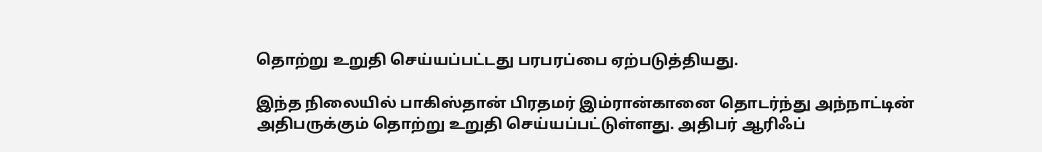தொற்று உறுதி செய்யப்பட்டது பரபரப்பை ஏற்படுத்தியது.

இந்த நிலையில் பாகிஸ்தான் பிரதமர் இம்ரான்கானை தொடர்ந்து அந்நாட்டின் அதிபருக்கும் தொற்று உறுதி செய்யப்பட்டுள்ளது. அதிபர் ஆரிஃப்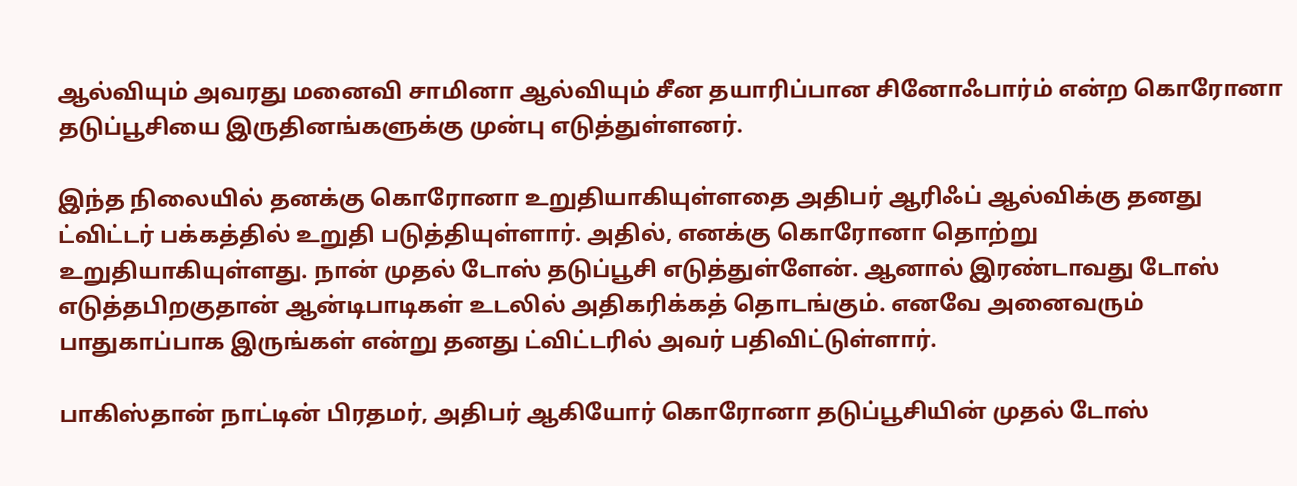ஆல்வியும் அவரது மனைவி சாமினா ஆல்வியும் சீன தயாரிப்பான சினோஃபார்ம் என்ற கொரோனா தடுப்பூசியை இருதினங்களுக்கு முன்பு எடுத்துள்ளனர்.

இந்த நிலையில் தனக்கு கொரோனா உறுதியாகியுள்ளதை அதிபர் ஆரிஃப் ஆல்விக்கு தனது ட்விட்டர் பக்கத்தில் உறுதி படுத்தியுள்ளார். அதில், எனக்கு கொரோனா தொற்று உறுதியாகியுள்ளது. நான் முதல் டோஸ் தடுப்பூசி எடுத்துள்ளேன். ஆனால் இரண்டாவது டோஸ் எடுத்தபிறகுதான் ஆன்டிபாடிகள் உடலில் அதிகரிக்கத் தொடங்கும். எனவே அனைவரும் பாதுகாப்பாக இருங்கள் என்று தனது ட்விட்டரில் அவர் பதிவிட்டுள்ளார்.

பாகிஸ்தான் நாட்டின் பிரதமர், அதிபர் ஆகியோர் கொரோனா தடுப்பூசியின் முதல் டோஸ்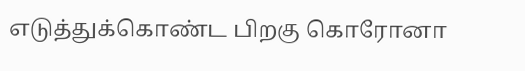எடுத்துக்கொண்ட பிறகு கொரோனா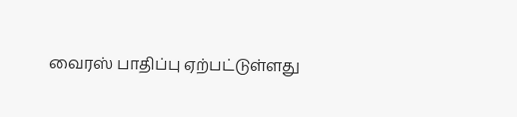வைரஸ் பாதிப்பு ஏற்பட்டுள்ளது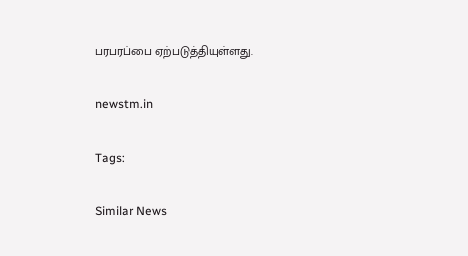பரபரப்பை ஏற்படுத்தியுள்ளது.

newstm.in

Tags:

Similar News